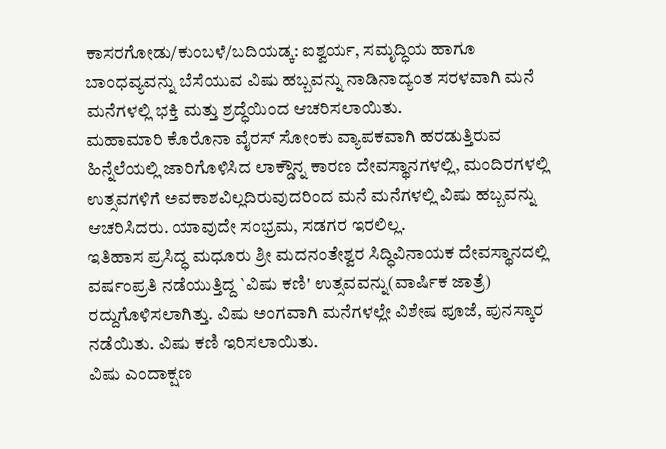ಕಾಸರಗೋಡು/ಕುಂಬಳೆ/ಬದಿಯಡ್ಕ: ಐಶ್ವರ್ಯ, ಸಮೃದ್ಧಿಯ ಹಾಗೂ ಬಾಂಧವ್ಯವನ್ನು ಬೆಸೆಯುವ ವಿಷು ಹಬ್ಬವನ್ನು ನಾಡಿನಾದ್ಯಂತ ಸರಳವಾಗಿ ಮನೆ ಮನೆಗಳಲ್ಲಿ ಭಕ್ತಿ ಮತ್ತು ಶ್ರದ್ಧೆಯಿಂದ ಆಚರಿಸಲಾಯಿತು.
ಮಹಾಮಾರಿ ಕೊರೊನಾ ವೈರಸ್ ಸೋಂಕು ವ್ಯಾಪಕವಾಗಿ ಹರಡುತ್ತಿರುವ ಹಿನ್ನೆಲೆಯಲ್ಲಿ ಜಾರಿಗೊಳಿಸಿದ ಲಾಕ್ಡೌನ್ನ ಕಾರಣ ದೇವಸ್ಥಾನಗಳಲ್ಲಿ, ಮಂದಿರಗಳಲ್ಲಿ ಉತ್ಸವಗಳಿಗೆ ಅವಕಾಶವಿಲ್ಲದಿರುವುದರಿಂದ ಮನೆ ಮನೆಗಳಲ್ಲಿ ವಿಷು ಹಬ್ಬವನ್ನು ಆಚರಿಸಿದರು. ಯಾವುದೇ ಸಂಭ್ರಮ, ಸಡಗರ ಇರಲಿಲ್ಲ.
ಇತಿಹಾಸ ಪ್ರಸಿದ್ಧ ಮಧೂರು ಶ್ರೀ ಮದನಂತೇಶ್ವರ ಸಿದ್ಧಿವಿನಾಯಕ ದೇವಸ್ಥಾನದಲ್ಲಿ ವರ್ಷಂಪ್ರತಿ ನಡೆಯುತ್ತಿದ್ದ `ವಿಷು ಕಣಿ' ಉತ್ಸವವನ್ನು(ವಾರ್ಷಿಕ ಜಾತ್ರೆ) ರದ್ದುಗೊಳಿಸಲಾಗಿತ್ತು. ವಿಷು ಅಂಗವಾಗಿ ಮನೆಗಳಲ್ಲೇ ವಿಶೇಷ ಪೂಜೆ, ಪುನಸ್ಕಾರ ನಡೆಯಿತು. ವಿಷು ಕಣಿ ಇರಿಸಲಾಯಿತು.
ವಿಷು ಎಂದಾಕ್ಷಣ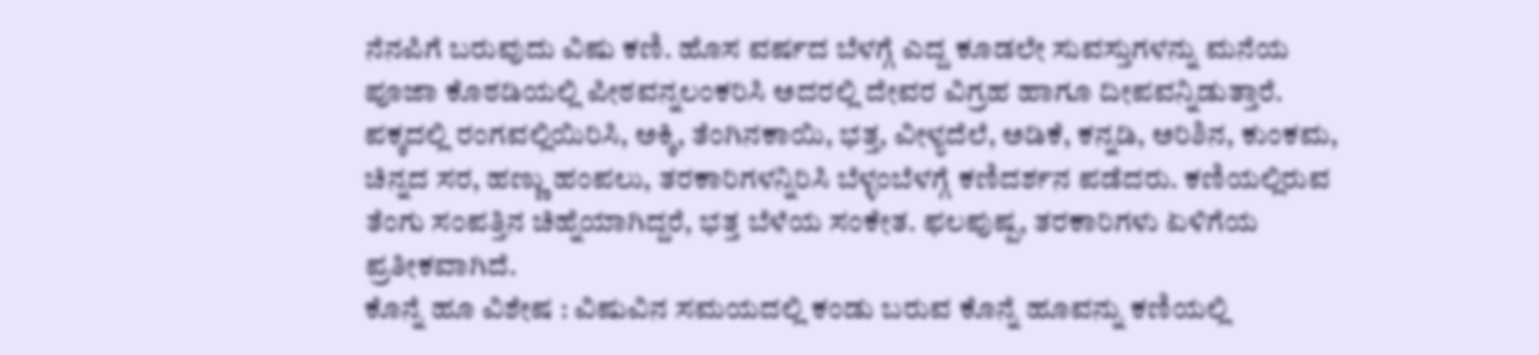ನೆನಪಿಗೆ ಬರುವುದು ವಿಷು ಕಣಿ. ಹೊಸ ವರ್ಷದ ಬೆಳಗ್ಗೆ ಎದ್ದ ಕೂಡಲೇ ಸುವಸ್ತುಗಳನ್ನು ಮನೆಯ ಪೂಜಾ ಕೊಠಡಿಯಲ್ಲಿ ಪೀಠವನ್ನಲಂಕರಿಸಿ ಅದರಲ್ಲಿ ದೇವರ ವಿಗ್ರಹ ಹಾಗೂ ದೀಪವನ್ನಿಡುತ್ತಾರೆ. ಪಕ್ಕದಲ್ಲಿ ರಂಗವಲ್ಲಿಯಿರಿಸಿ, ಅಕ್ಕಿ, ತೆಂಗಿನಕಾಯಿ, ಭತ್ತ, ವೀಳ್ಯದೆಲೆ, ಅಡಿಕೆ, ಕನ್ನಡಿ, ಅರಿಶಿನ, ಕುಂಕಮ, ಚಿನ್ನದ ಸರ, ಹಣ್ಣು ಹಂಪಲು, ತರಕಾರಿಗಳನ್ನಿರಿಸಿ ಬೆಳ್ಳಂಬೆಳಗ್ಗೆ ಕಣಿದರ್ಶನ ಪಡೆದರು. ಕಣಿಯಲ್ಲಿರುವ ತೆಂಗು ಸಂಪತ್ತಿನ ಚಿಹ್ನೆಯಾಗಿದ್ದರೆ, ಭತ್ತ ಬೆಳೆಯ ಸಂಕೇತ. ಫಲಪುಷ್ಪ, ತರಕಾರಿಗಳು ಏಳಿಗೆಯ ಪ್ರತೀಕವಾಗಿದೆ.
ಕೊನ್ನೆ ಹೂ ವಿಶೇಷ : ವಿಷುವಿನ ಸಮಯದಲ್ಲಿ ಕಂಡು ಬರುವ ಕೊನ್ನೆ ಹೂವನ್ನು ಕಣಿಯಲ್ಲಿ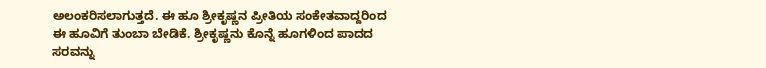ಅಲಂಕರಿಸಲಾಗುತ್ತದೆ. ಈ ಹೂ ಶ್ರೀಕೃಷ್ಣನ ಪ್ರೀತಿಯ ಸಂಕೇತವಾದ್ದರಿಂದ ಈ ಹೂವಿಗೆ ತುಂಬಾ ಬೇಡಿಕೆ. ಶ್ರೀಕೃಷ್ಣನು ಕೊನ್ನೆ ಹೂಗಳಿಂದ ಪಾದದ ಸರವನ್ನು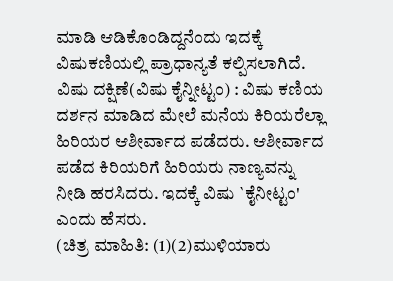ಮಾಡಿ ಆಡಿಕೊಂಡಿದ್ದನೆಂದು ಇದಕ್ಕೆ ವಿಷುಕಣಿಯಲ್ಲಿ ಪ್ರಾಧಾನ್ಯತೆ ಕಲ್ಪಿಸಲಾಗಿದೆ.
ವಿಷು ದಕ್ಷಿಣೆ(ವಿಷು ಕೈನ್ನೀಟ್ಟಂ) : ವಿಷು ಕಣಿಯ ದರ್ಶನ ಮಾಡಿದ ಮೇಲೆ ಮನೆಯ ಕಿರಿಯರೆಲ್ಲಾ ಹಿರಿಯರ ಆಶೀರ್ವಾದ ಪಡೆದರು. ಆಶೀರ್ವಾದ ಪಡೆದ ಕಿರಿಯರಿಗೆ ಹಿರಿಯರು ನಾಣ್ಯವನ್ನು ನೀಡಿ ಹರಸಿದರು. ಇದಕ್ಕೆ ವಿಷು `ಕೈನೀಟ್ಟಂ' ಎಂದು ಹೆಸರು.
(ಚಿತ್ರ ಮಾಹಿತಿ: (1)(2)ಮುಳಿಯಾರು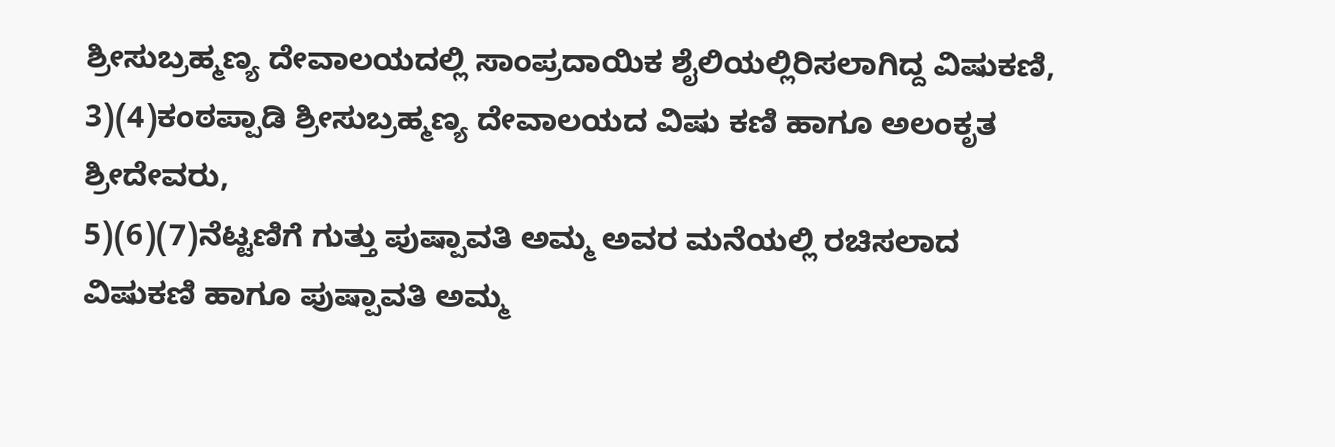ಶ್ರೀಸುಬ್ರಹ್ಮಣ್ಯ ದೇವಾಲಯದಲ್ಲಿ ಸಾಂಪ್ರದಾಯಿಕ ಶೈಲಿಯಲ್ಲಿರಿಸಲಾಗಿದ್ದ ವಿಷುಕಣಿ,
3)(4)ಕಂಠಪ್ಪಾಡಿ ಶ್ರೀಸುಬ್ರಹ್ಮಣ್ಯ ದೇವಾಲಯದ ವಿಷು ಕಣಿ ಹಾಗೂ ಅಲಂಕೃತ ಶ್ರೀದೇವರು,
5)(6)(7)ನೆಟ್ಟಣಿಗೆ ಗುತ್ತು ಪುಷ್ಪಾವತಿ ಅಮ್ಮ ಅವರ ಮನೆಯಲ್ಲಿ ರಚಿಸಲಾದ ವಿಷುಕಣಿ ಹಾಗೂ ಪುಷ್ಪಾವತಿ ಅಮ್ಮ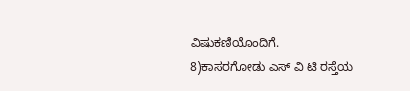ವಿಷುಕಣಿಯೊಂದಿಗೆ.
8)ಕಾಸರಗೋಡು ಎಸ್ ವಿ ಟಿ ರಸ್ತೆಯ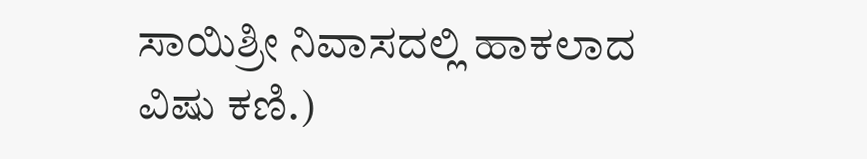ಸಾಯಿಶ್ರೀ ನಿವಾಸದಲ್ಲಿ ಹಾಕಲಾದ ವಿಷು ಕಣಿ.)